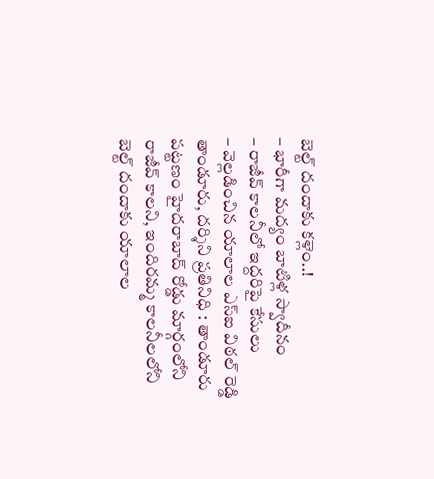బెల్ట్ దందాకు కళ్లెం..!
– భారీగా మద్యం బాటిళ్ల స్వాదీనం
– రాజీవ్ కాలనీలో ఇద్దరిపై కేసులు
– వెల్లడించిన యాలాల ఎస్ఐ విఠల్ రెడ్డి
తాండూరు, దర్శిని ప్రతినిధి : తాండూరు పట్టణం హైదరాబాద్ రోడ్డు మార్గంలోని రాజీవ్ కాలని, ఇందిరమ్మ కాలనీలలోని బెల్ట్ దందాకు యాలాల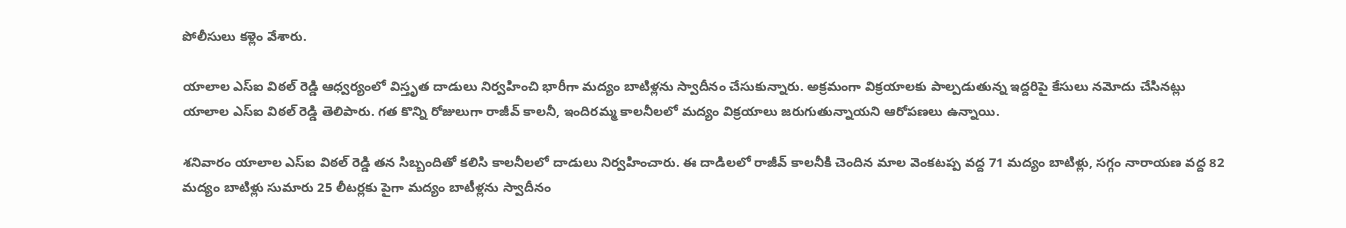పోలీసులు కళ్లెం వేశారు.

యాలాల ఎస్ఐ విఠల్ రెడ్డి ఆధ్వర్యంలో విస్తృత దాడులు నిర్వహించి భారీగా మద్యం బాటిళ్లను స్వాదీనం చేసుకున్నారు. అక్రమంగా విక్రయాలకు పాల్పడుతున్న ఇద్దరిపై కేసులు నమోదు చేసినట్లు యాలాల ఎస్ఐ విఠల్ రెడ్డి తెలిపారు. గత కొన్ని రోజులుగా రాజీవ్ కాలనీ, ఇందిరమ్మ కాలనీలలో మద్యం విక్రయాలు జరుగుతున్నాయని ఆరోపణలు ఉన్నాయి.

శనివారం యాలాల ఎస్ఐ విఠల్ రెడ్డి తన సిబ్బందితో కలిసి కాలనీలలో దాడులు నిర్వహించారు. ఈ దాడిలలో రాజీవ్ కాలనీకి చెందిన మాల వెంకటప్ప వద్ద 71 మద్యం బాటిళ్లు, సగ్గం నారాయణ వద్ద 82 మద్యం బాటిళ్లు సుమారు 25 లీటర్లకు పైగా మద్యం బాటీళ్లను స్వాదీనం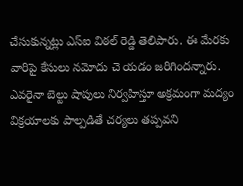చేసుకున్నట్లు ఎస్ఐ విఠల్ రెడ్డి తెలిపారు. ఈ మేరకు వారిపై కేసులు నమోదు చె యడం జరిగిందన్నారు. ఎవరైనా బెల్టు షాపులు నిర్వహిస్తూ అక్రమంగా మద్యం విక్రయాలకు పాల్పడితే చర్యలు తప్పవని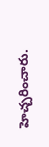హెచ్చరించారు.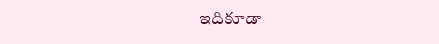ఇదికూడా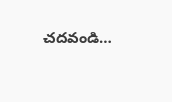చదవండి…